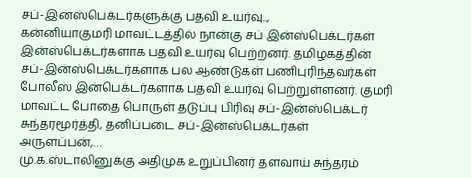சப்-இன்ஸ்பெக்டர்களுக்கு பதவி உயர்வு..,
கன்னியாகுமரி மாவட்டத்தில் நான்கு சப் இன்ஸ்பெக்டர்கள் இன்ஸ்பெக்டர்களாக பதவி உயர்வு பெற்றனர். தமிழகத்தின் சப்-இன்ஸ்பெக்டர்களாக பல ஆண்டுகள் பணிபுரிந்தவர்கள் போலீஸ் இன்பெக்டர்களாக பதவி உயர்வு பெற்றுள்ளனர். குமரி மாவட்ட போதை பொருள் தடுப்பு பிரிவு சப்-இன்ஸ்பெக்டர் சுந்தரமூர்த்தி, தனிப்படை சப்-இன்ஸ்பெக்டர்கள் அருளப்பன்,…
மு.க.ஸ்டாலினுக்கு அதிமுக உறுப்பினர் தளவாய் சுந்தரம்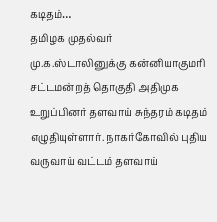கடிதம்…
தமிழக முதல்வர் மு.க.ஸ்டாலினுக்கு கன்னியாகுமரி சட்டமன்றத் தொகுதி அதிமுக உறுப்பினர் தளவாய் சுந்தரம் கடிதம் எழுதியுள்ளார். நாகர்கோவில் புதிய வருவாய் வட்டம் தளவாய்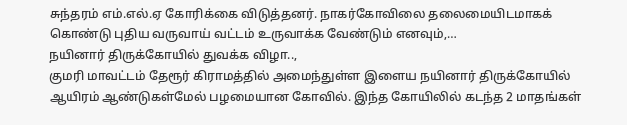சுந்தரம் எம்.எல்.ஏ கோரிக்கை விடுத்தனர். நாகர்கோவிலை தலைமையிடமாகக் கொண்டு புதிய வருவாய் வட்டம் உருவாக்க வேண்டும் எனவும்,…
நயினார் திருக்கோயில் துவக்க விழா..,
குமரி மாவட்டம் தேரூர் கிராமத்தில் அமைந்துள்ள இளைய நயினார் திருக்கோயில் ஆயிரம் ஆண்டுகள்மேல் பழமையான கோவில். இந்த கோயிலில் கடந்த 2 மாதங்கள்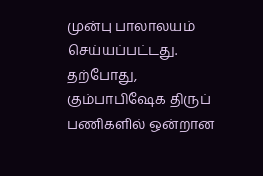முன்பு பாலாலயம் செய்யப்பட்டது. தற்போது, கும்பாபிஷேக திருப் பணிகளில் ஒன்றான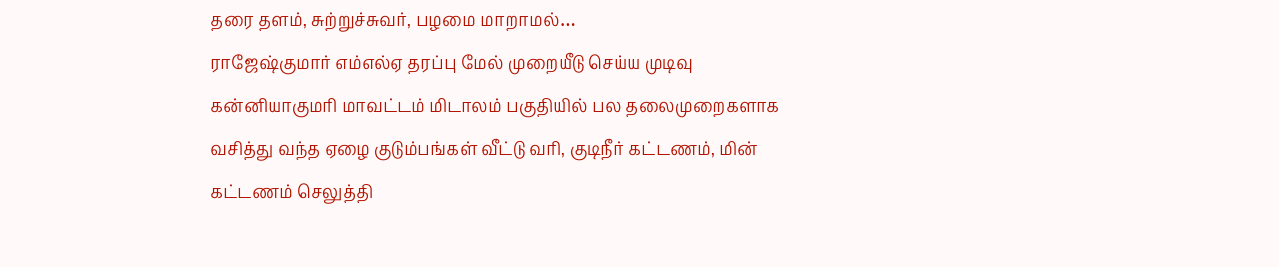தரை தளம், சுற்றுச்சுவர், பழமை மாறாமல்…
ராஜேஷ்குமார் எம்எல்ஏ தரப்பு மேல் முறையீடு செய்ய முடிவு
கன்னியாகுமரி மாவட்டம் மிடாலம் பகுதியில் பல தலைமுறைகளாக வசித்து வந்த ஏழை குடும்பங்கள் வீட்டு வரி, குடிநீர் கட்டணம், மின் கட்டணம் செலுத்தி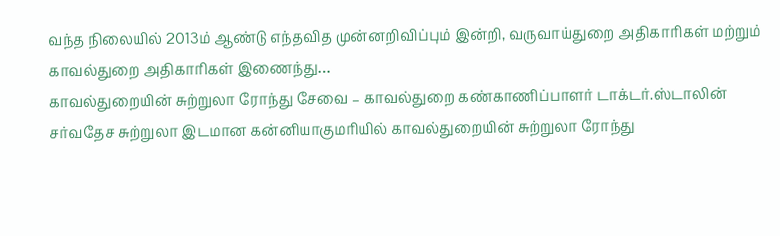வந்த நிலையில் 2013ம் ஆண்டு எந்தவித முன்னறிவிப்பும் இன்றி, வருவாய்துறை அதிகாரிகள் மற்றும் காவல்துறை அதிகாரிகள் இணைந்து…
காவல்துறையின் சுற்றுலா ரோந்து சேவை – காவல்துறை கண்காணிப்பாளர் டாக்டர்.ஸ்டாலின்
சர்வதேச சுற்றுலா இடமான கன்னியாகுமரியில் காவல்துறையின் சுற்றுலா ரோந்து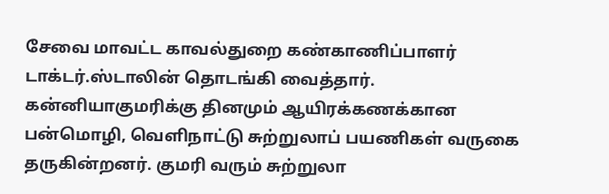சேவை மாவட்ட காவல்துறை கண்காணிப்பாளர் டாக்டர்.ஸ்டாலின் தொடங்கி வைத்தார். கன்னியாகுமரிக்கு தினமும் ஆயிரக்கணக்கான பன்மொழி, வெளிநாட்டு சுற்றுலாப் பயணிகள் வருகை தருகின்றனர். குமரி வரும் சுற்றுலா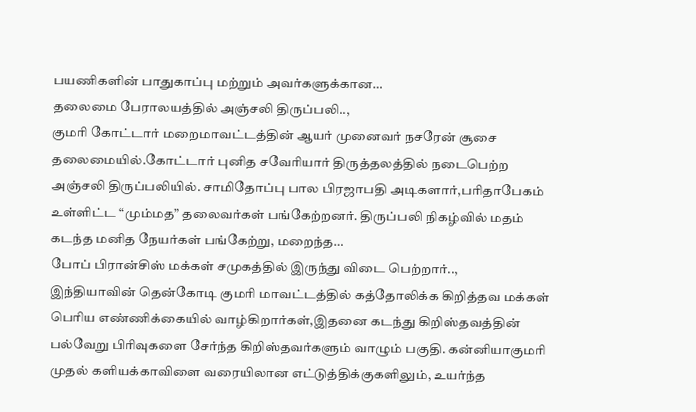பயணிகளின் பாதுகாப்பு மற்றும் அவர்களுக்கான…
தலைமை பேராலயத்தில் அஞ்சலி திருப்பலி..,
குமரி கோட்டார் மறைமாவட்டத்தின் ஆயர் முனைவர் நசரேன் சூசை தலைமையில்.கோட்டார் புனித சவேரியார் திருத்தலத்தில் நடைபெற்ற அஞ்சலி திருப்பலியில். சாமிதோப்பு பால பிரஜாபதி அடிகளார்,பரிதாபேகம் உள்ளிட்ட “மும்மத” தலைவர்கள் பங்கேற்றனர். திருப்பலி நிகழ்வில் மதம் கடந்த மனித நேயர்கள் பங்கேற்று, மறைந்த…
போப் பிரான்சிஸ் மக்கள் சமுகத்தில் இருந்து விடை பெற்றார்..,
இந்தியாவின் தென்கோடி குமரி மாவட்டத்தில் கத்தோலிக்க கிறித்தவ மக்கள் பெரிய எண்ணிக்கையில் வாழ்கிறார்கள்,இதனை கடந்து கிறிஸ்தவத்தின் பல்வேறு பிரிவுகளை சேர்ந்த கிறிஸ்தவர்களும் வாழும் பகுதி. கன்னியாகுமரி முதல் களியக்காவிளை வரையிலான எட்டுத்திக்குகளிலும், உயர்ந்த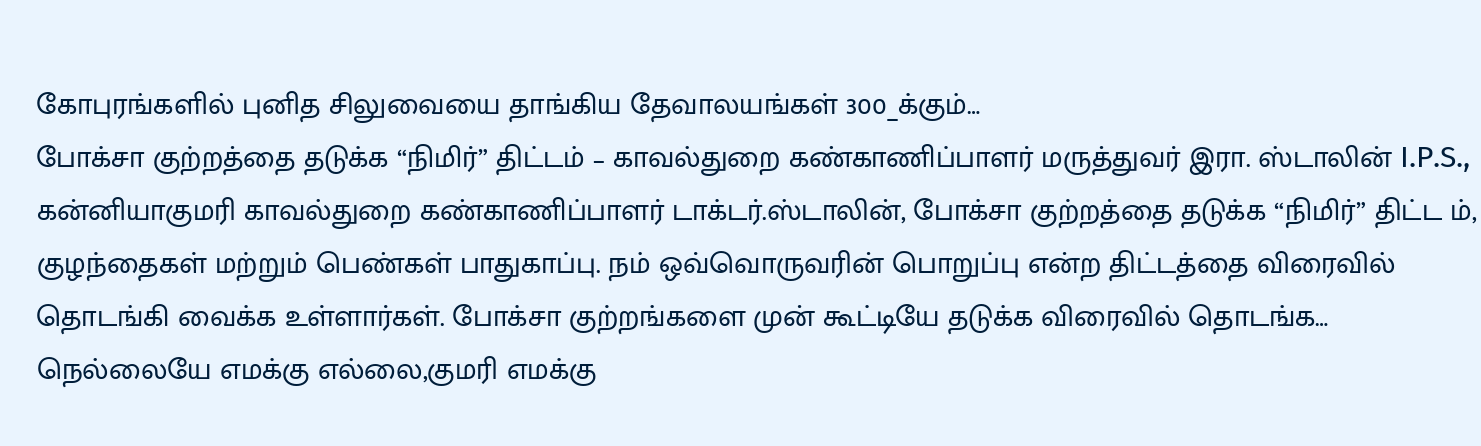கோபுரங்களில் புனித சிலுவையை தாங்கிய தேவாலயங்கள் 300_க்கும்…
போக்சா குற்றத்தை தடுக்க “நிமிர்” திட்டம் – காவல்துறை கண்காணிப்பாளர் மருத்துவர் இரா. ஸ்டாலின் I.P.S.,
கன்னியாகுமரி காவல்துறை கண்காணிப்பாளர் டாக்டர்.ஸ்டாலின், போக்சா குற்றத்தை தடுக்க “நிமிர்” திட்ட ம், குழந்தைகள் மற்றும் பெண்கள் பாதுகாப்பு. நம் ஒவ்வொருவரின் பொறுப்பு என்ற திட்டத்தை விரைவில் தொடங்கி வைக்க உள்ளார்கள். போக்சா குற்றங்களை முன் கூட்டியே தடுக்க விரைவில் தொடங்க…
நெல்லையே எமக்கு எல்லை,குமரி எமக்கு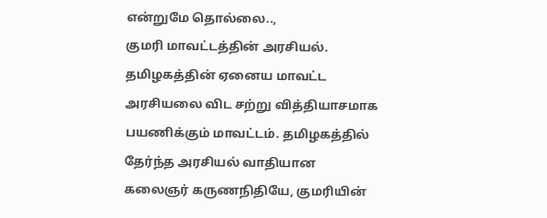என்றுமே தொல்லை..,
குமரி மாவட்டத்தின் அரசியல். தமிழகத்தின் ஏனைய மாவட்ட அரசியலை விட சற்று வித்தியாசமாக பயணிக்கும் மாவட்டம். தமிழகத்தில் தேர்ந்த அரசியல் வாதியான கலைஞர் கருணநிதியே, குமரியின்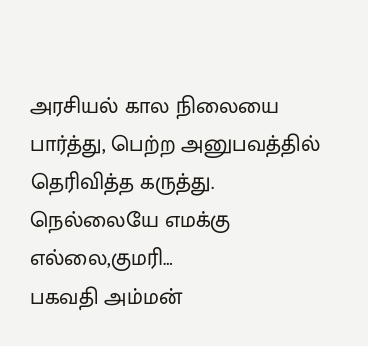அரசியல் கால நிலையை பார்த்து, பெற்ற அனுபவத்தில் தெரிவித்த கருத்து. நெல்லையே எமக்கு எல்லை,குமரி…
பகவதி அம்மன்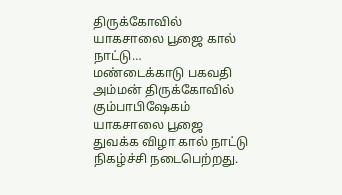திருக்கோவில் யாகசாலை பூஜை கால் நாட்டு…
மண்டைக்காடு பகவதி அம்மன் திருக்கோவில் கும்பாபிஷேகம் யாகசாலை பூஜை துவக்க விழா கால் நாட்டு நிகழ்ச்சி நடைபெற்றது.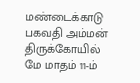மண்டைக்காடு பகவதி அம்மன் திருக்கோயில் மே மாதம் 11-ம்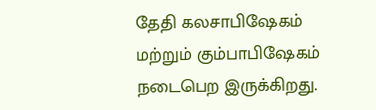தேதி கலசாபிஷேகம் மற்றும் கும்பாபிஷேகம் நடைபெற இருக்கிறது.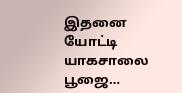இதனை யோட்டி யாகசாலை பூஜை…